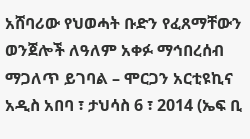አሸባሪው የህወሓት ቡድን የፈጸማቸውን ወንጀሎች ለዓለም አቀፉ ማኅበረሰብ ማጋለጥ ይገባል – ሞርጋን አርቲዩኪና
አዲስ አበባ ፣ ታህሳስ 6 ፣ 2014 (ኤፍ ቢ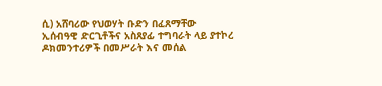ሲ) አሸባሪው የህወሃት ቡድን በፈጸማቸው ኢሰብዓዊ ድርጊቶችና አስጸያፊ ተግባራት ላይ ያተኮረ ዶክመንተሪዎች በመሥራት እና መሰል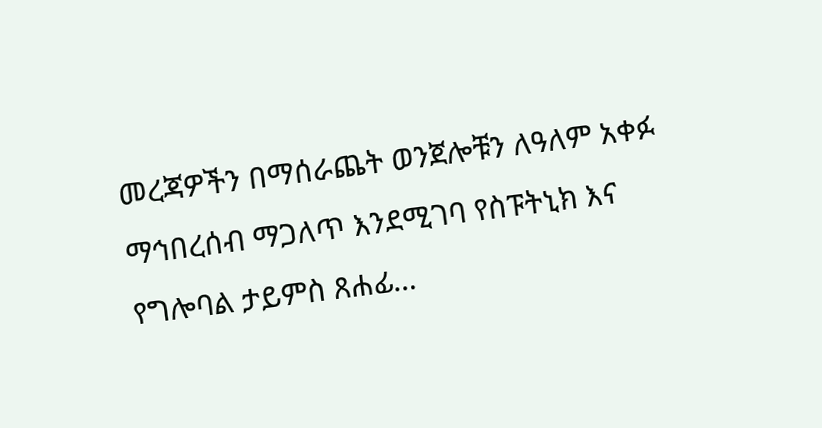መረጃዎችን በማሰራጨት ወንጀሎቹን ለዓለም አቀፉ ማኅበረሰብ ማጋለጥ እንደሚገባ የስፑትኒክ እና የግሎባል ታይምስ ጸሐፊ…